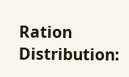Ration Distribution: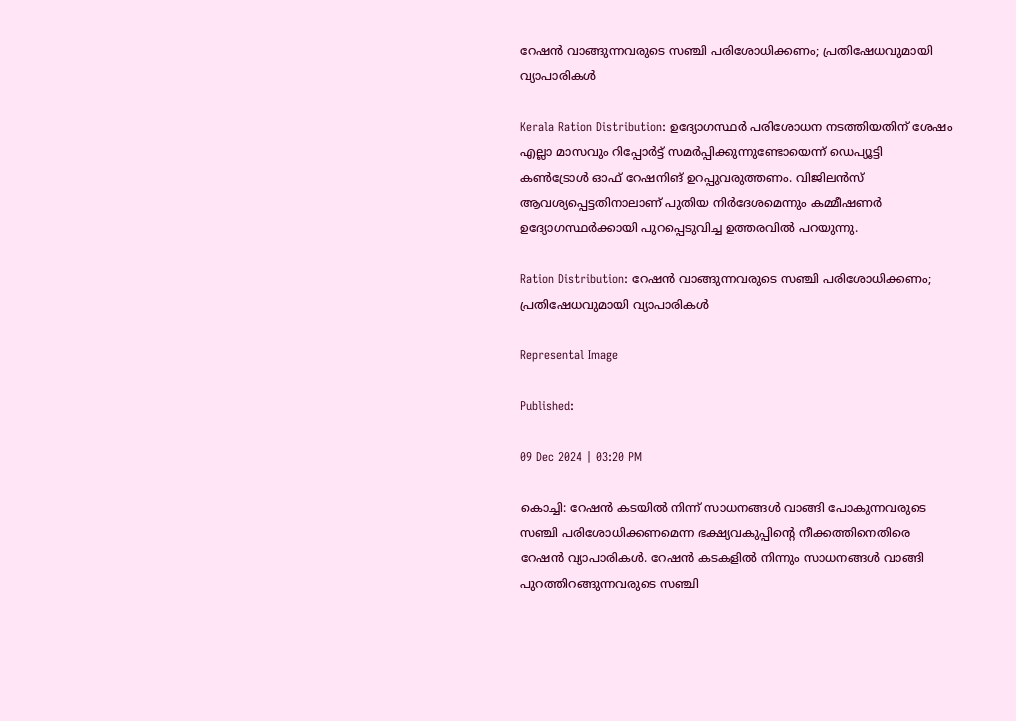റേഷന്‍ വാങ്ങുന്നവരുടെ സഞ്ചി പരിശോധിക്കണം; പ്രതിഷേധവുമായി വ്യാപാരികള്‍

Kerala Ration Distribution: ഉദ്യോഗസ്ഥര്‍ പരിശോധന നടത്തിയതിന് ശേഷം എല്ലാ മാസവും റിപ്പോര്‍ട്ട് സമര്‍പ്പിക്കുന്നുണ്ടോയെന്ന് ഡെപ്യൂട്ടി കണ്‍ട്രോള്‍ ഓഫ് റേഷനിങ് ഉറപ്പുവരുത്തണം. വിജിലന്‍സ് ആവശ്യപ്പെട്ടതിനാലാണ് പുതിയ നിര്‍ദേശമെന്നും കമ്മീഷണര്‍ ഉദ്യോഗസ്ഥര്‍ക്കായി പുറപ്പെടുവിച്ച ഉത്തരവില്‍ പറയുന്നു.

Ration Distribution: റേഷന്‍ വാങ്ങുന്നവരുടെ സഞ്ചി പരിശോധിക്കണം; പ്രതിഷേധവുമായി വ്യാപാരികള്‍

Represental Image

Published:

09 Dec 2024 | 03:20 PM

കൊച്ചി: റേഷന്‍ കടയില്‍ നിന്ന് സാധനങ്ങള്‍ വാങ്ങി പോകുന്നവരുടെ സഞ്ചി പരിശോധിക്കണമെന്ന ഭക്ഷ്യവകുപ്പിന്റെ നീക്കത്തിനെതിരെ റേഷന്‍ വ്യാപാരികള്‍. റേഷന്‍ കടകളില്‍ നിന്നും സാധനങ്ങള്‍ വാങ്ങി പുറത്തിറങ്ങുന്നവരുടെ സഞ്ചി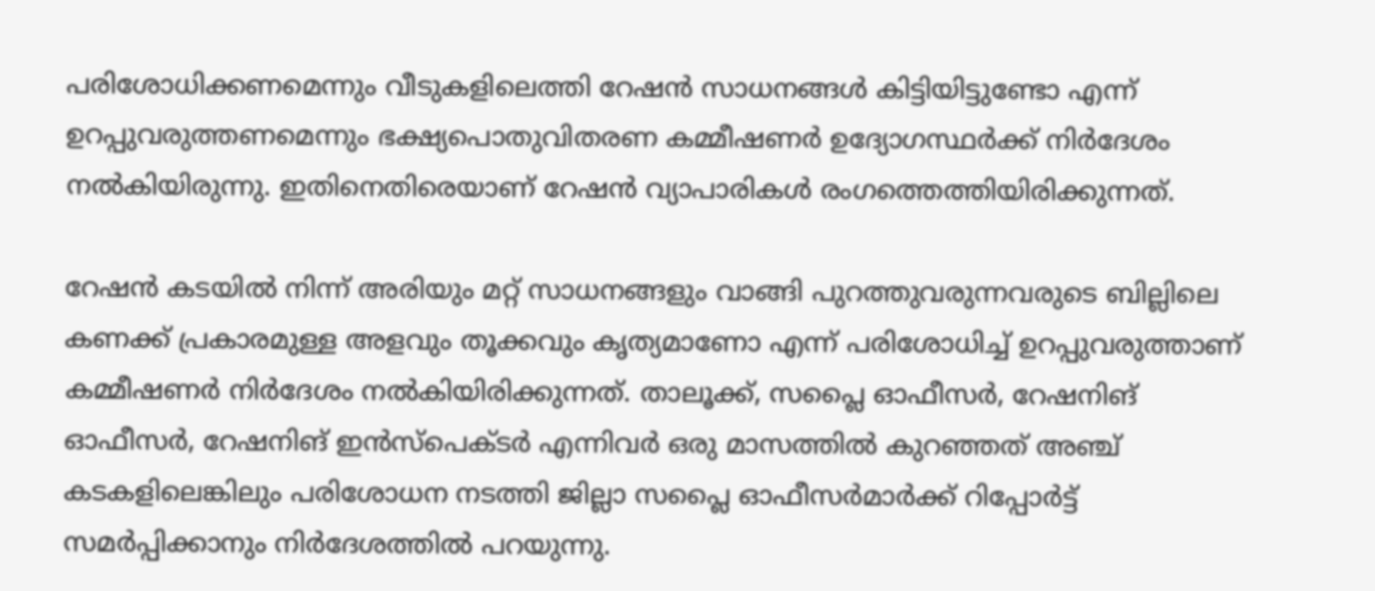പരിശോധിക്കണമെന്നും വീടുകളിലെത്തി റേഷന്‍ സാധനങ്ങള്‍ കിട്ടിയിട്ടുണ്ടോ എന്ന് ഉറപ്പുവരുത്തണമെന്നും ഭക്ഷ്യപൊതുവിതരണ കമ്മീഷണര്‍ ഉദ്യോഗസ്ഥര്‍ക്ക് നിര്‍ദേശം നല്‍കിയിരുന്നു. ഇതിനെതിരെയാണ് റേഷന്‍ വ്യാപാരികള്‍ രംഗത്തെത്തിയിരിക്കുന്നത്.

റേഷന്‍ കടയില്‍ നിന്ന് അരിയും മറ്റ് സാധനങ്ങളും വാങ്ങി പുറത്തുവരുന്നവരുടെ ബില്ലിലെ കണക്ക് പ്രകാരമുള്ള അളവും തൂക്കവും കൃത്യമാണോ എന്ന് പരിശോധിച്ച് ഉറപ്പുവരുത്താണ് കമ്മീഷണര്‍ നിര്‍ദേശം നല്‍കിയിരിക്കുന്നത്. താലൂക്ക്, സപ്ലൈ ഓഫീസര്‍, റേഷനിങ് ഓഫീസര്‍, റേഷനിങ് ഇന്‍സ്‌പെക്ടര്‍ എന്നിവര്‍ ഒരു മാസത്തില്‍ കുറഞ്ഞത് അഞ്ച് കടകളിലെങ്കിലും പരിശോധന നടത്തി ജില്ലാ സപ്ലൈ ഓഫീസര്‍മാര്‍ക്ക് റിപ്പോര്‍ട്ട് സമര്‍പ്പിക്കാനും നിര്‍ദേശത്തില്‍ പറയുന്നു.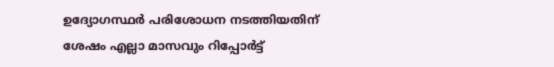ഉദ്യോഗസ്ഥര്‍ പരിശോധന നടത്തിയതിന് ശേഷം എല്ലാ മാസവും റിപ്പോര്‍ട്ട്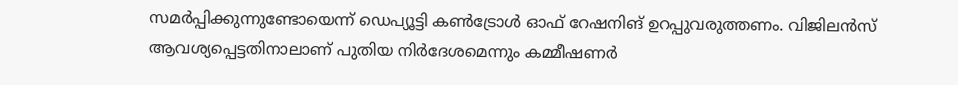സമര്‍പ്പിക്കുന്നുണ്ടോയെന്ന് ഡെപ്യൂട്ടി കണ്‍ട്രോള്‍ ഓഫ് റേഷനിങ് ഉറപ്പുവരുത്തണം. വിജിലന്‍സ് ആവശ്യപ്പെട്ടതിനാലാണ് പുതിയ നിര്‍ദേശമെന്നും കമ്മീഷണര്‍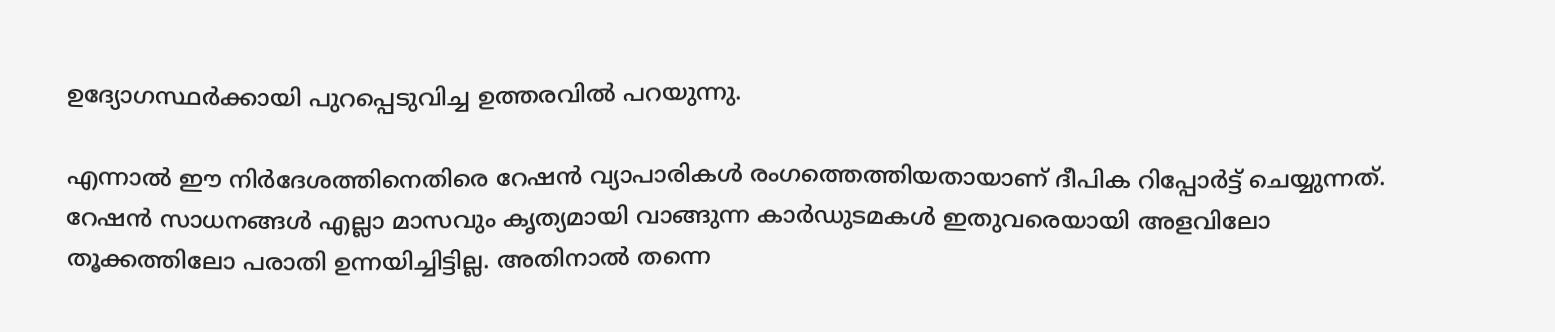ഉദ്യോഗസ്ഥര്‍ക്കായി പുറപ്പെടുവിച്ച ഉത്തരവില്‍ പറയുന്നു.

എന്നാല്‍ ഈ നിര്‍ദേശത്തിനെതിരെ റേഷന്‍ വ്യാപാരികള്‍ രംഗത്തെത്തിയതായാണ് ദീപിക റിപ്പോര്‍ട്ട് ചെയ്യുന്നത്. റേഷന്‍ സാധനങ്ങള്‍ എല്ലാ മാസവും കൃത്യമായി വാങ്ങുന്ന കാര്‍ഡുടമകള്‍ ഇതുവരെയായി അളവിലോ തൂക്കത്തിലോ പരാതി ഉന്നയിച്ചിട്ടില്ല. അതിനാല്‍ തന്നെ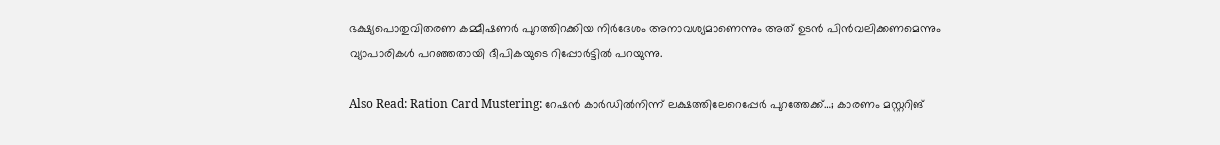ഭക്ഷ്യപൊതുവിതരണ കമ്മീഷണര്‍ പുറത്തിറക്കിയ നിര്‍ദേശം അനാവശ്യമാണെന്നും അത് ഉടന്‍ പിന്‍വലിക്കണമെന്നും വ്യാപാരികള്‍ പറഞ്ഞതായി ദീപികയുടെ റിപ്പോര്‍ട്ടില്‍ പറയുന്നു.

Also Read: Ration Card Mustering: റേഷൻ കാർഡിൽനിന്ന് ലക്ഷത്തിലേറെപ്പേർ പുറത്തേക്ക്…; കാരണം മസ്റ്ററിങ്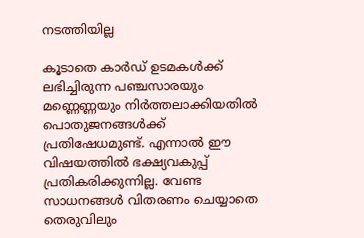നടത്തിയില്ല

കൂടാതെ കാര്‍ഡ് ഉടമകള്‍ക്ക് ലഭിച്ചിരുന്ന പഞ്ചസാരയും മണ്ണെണ്ണയും നിര്‍ത്തലാക്കിയതില്‍ പൊതുജനങ്ങള്‍ക്ക് പ്രതിഷേധമുണ്ട്. എന്നാല്‍ ഈ വിഷയത്തില്‍ ഭക്ഷ്യവകുപ്പ് പ്രതികരിക്കുന്നില്ല. വേണ്ട സാധനങ്ങള്‍ വിതരണം ചെയ്യാതെ തെരുവിലും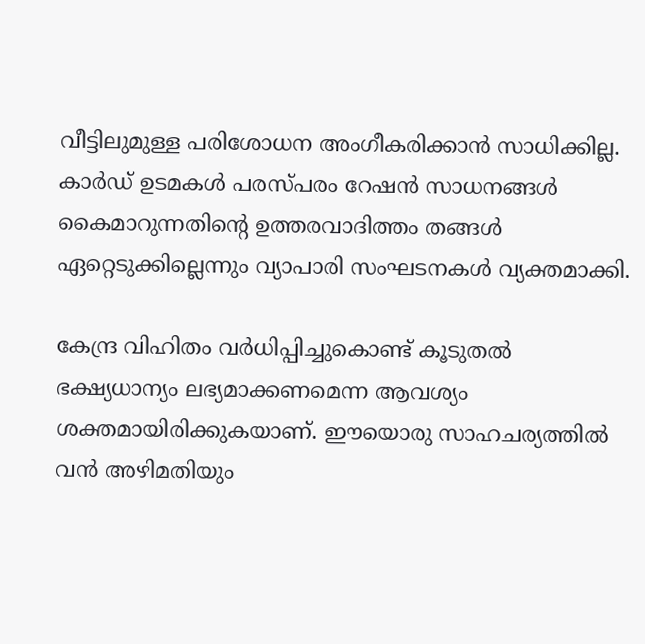വീട്ടിലുമുള്ള പരിശോധന അംഗീകരിക്കാന്‍ സാധിക്കില്ല. കാര്‍ഡ് ഉടമകള്‍ പരസ്പരം റേഷന്‍ സാധനങ്ങള്‍ കൈമാറുന്നതിന്റെ ഉത്തരവാദിത്തം തങ്ങള്‍ ഏറ്റെടുക്കില്ലെന്നും വ്യാപാരി സംഘടനകള്‍ വ്യക്തമാക്കി.

കേന്ദ്ര വിഹിതം വര്‍ധിപ്പിച്ചുകൊണ്ട് കൂടുതല്‍ ഭക്ഷ്യധാന്യം ലഭ്യമാക്കണമെന്ന ആവശ്യം ശക്തമായിരിക്കുകയാണ്. ഈയൊരു സാഹചര്യത്തില്‍ വന്‍ അഴിമതിയും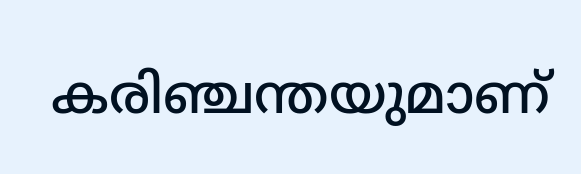കരിഞ്ചന്തയുമാണ്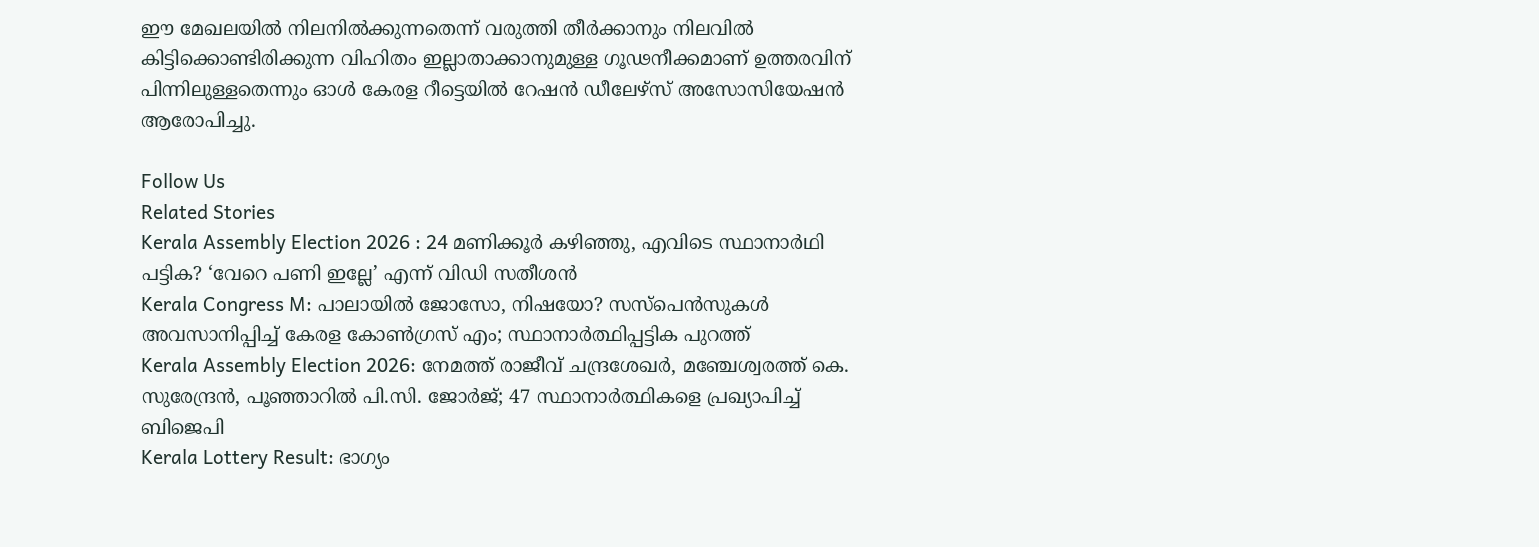ഈ മേഖലയില്‍ നിലനില്‍ക്കുന്നതെന്ന് വരുത്തി തീര്‍ക്കാനും നിലവില്‍ കിട്ടിക്കൊണ്ടിരിക്കുന്ന വിഹിതം ഇല്ലാതാക്കാനുമുള്ള ഗൂഢനീക്കമാണ് ഉത്തരവിന് പിന്നിലുള്ളതെന്നും ഓള്‍ കേരള റീട്ടെയില്‍ റേഷന്‍ ഡീലേഴ്‌സ് അസോസിയേഷന്‍ ആരോപിച്ചു.

Follow Us
Related Stories
Kerala Assembly Election 2026 : 24 മണിക്കൂർ കഴിഞ്ഞു, എവിടെ സ്ഥാനാർഥി പട്ടിക? ‘വേറെ പണി ഇല്ലേ’ എന്ന് വിഡി സതീശൻ
Kerala Congress M: പാലായില്‍ ജോസോ, നിഷയോ? സസ്‌പെന്‍സുകള്‍ അവസാനിപ്പിച്ച് കേരള കോണ്‍ഗ്രസ് എം; സ്ഥാനാര്‍ത്ഥിപ്പട്ടിക പുറത്ത്‌
Kerala Assembly Election 2026: നേമത്ത് രാജീവ് ചന്ദ്രശേഖര്‍, മഞ്ചേശ്വരത്ത് കെ. സുരേന്ദ്രന്‍, പൂഞ്ഞാറില്‍ പി.സി. ജോര്‍ജ്; 47 സ്ഥാനാര്‍ത്ഥികളെ പ്രഖ്യാപിച്ച് ബിജെപി
Kerala Lottery Result: ഭാഗ്യം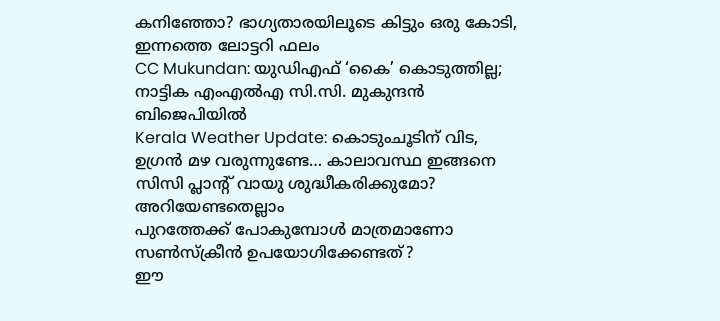കനിഞ്ഞോ? ഭാഗ്യതാരയിലൂടെ കിട്ടും ഒരു കോടി, ഇന്നത്തെ ലോട്ടറി ഫലം
CC Mukundan: യുഡിഎഫ് ‘കൈ’ കൊടുത്തില്ല; നാട്ടിക എംഎൽഎ സി.സി. മുകുന്ദൻ ബിജെപിയിൽ
Kerala Weather Update: കൊടുംചൂടിന് വിട, ഉഗ്രൻ മഴ വരുന്നുണ്ടേ… കാലാവസ്ഥ ഇങ്ങനെ
സിസി പ്ലാന്‍റ് വായു ശുദ്ധീകരിക്കുമോ? അറിയേണ്ടതെല്ലാം
പുറത്തേക്ക് പോകുമ്പോള്‍ മാത്രമാണോ സണ്‍സ്‌ക്രീന്‍ ഉപയോഗിക്കേണ്ടത്?
ഈ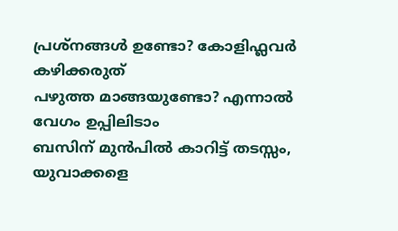പ്രശ്നങ്ങൾ ഉണ്ടോ? കോളിഫ്ലവർ കഴിക്കരുത്
പഴുത്ത മാങ്ങയുണ്ടോ? എന്നാല്‍ വേഗം ഉപ്പിലിടാം
ബസിന് മുൻപിൽ കാറിട്ട് തടസ്സം, യുവാക്കളെ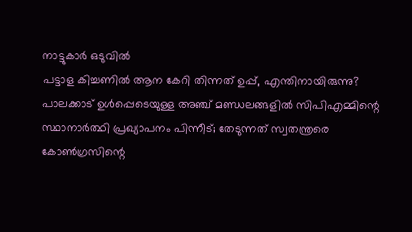നാട്ടുകാർ ഒടുവിൽ
പട്ടാള കിച്ചണിൽ ആന കേറി തിന്നത് ഉപ്പ്, എന്തിനായിരുന്നു?
പാലക്കാട് ഉള്‍പ്പെടെയുള്ള അഞ്ച് മണ്ഡലങ്ങളില്‍ സിപിഎമ്മിന്റെ സ്ഥാനാര്‍ത്ഥി പ്രഖ്യാപനം പിന്നീട്; തേടുന്നത് സ്വതന്ത്രരെ
കോണ്‍ഗ്രസിന്റെ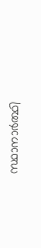സ്ഥാനാര്‍ത്ഥി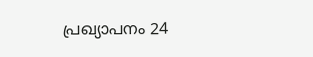പ്രഖ്യാപനം 24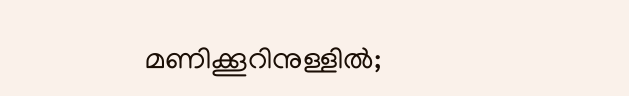മണിക്കൂറിനുള്ളില്‍;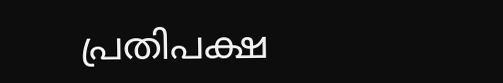പ്രതിപക്ഷ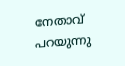നേതാവ് പറയുന്നു